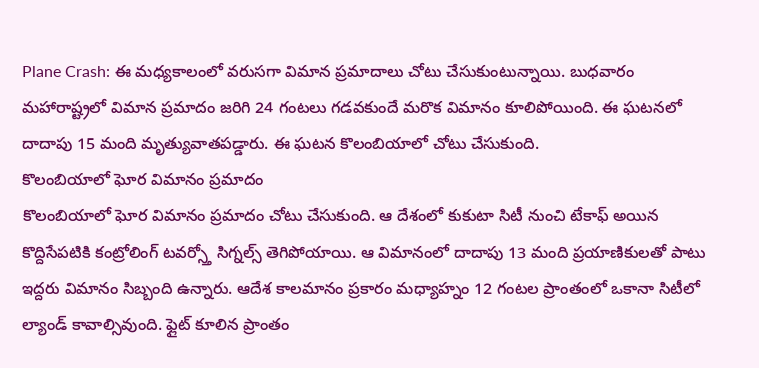Plane Crash: ఈ మధ్యకాలంలో వరుసగా విమాన ప్రమాదాలు చోటు చేసుకుంటున్నాయి. బుధవారం మహారాష్ట్రలో విమాన ప్రమాదం జరిగి 24 గంటలు గడవకుందే మరొక విమానం కూలిపోయింది. ఈ ఘటనలో దాదాపు 15 మంది మృత్యువాతపడ్డారు. ఈ ఘటన కొలంబియాలో చోటు చేసుకుంది.
కొలంబియాలో ఘోర విమానం ప్రమాదం
కొలంబియాలో ఘోర విమానం ప్రమాదం చోటు చేసుకుంది. ఆ దేశంలో కుకుటా సిటీ నుంచి టేకాఫ్ అయిన కొద్దిసేపటికి కంట్రోలింగ్ టవర్స్తో సిగ్నల్స్ తెగిపోయాయి. ఆ విమానంలో దాదాపు 13 మంది ప్రయాణికులతో పాటు ఇద్దరు విమానం సిబ్బంది ఉన్నారు. ఆదేశ కాలమానం ప్రకారం మధ్యాహ్నం 12 గంటల ప్రాంతంలో ఒకానా సిటీలో ల్యాండ్ కావాల్సివుంది. ఫ్లైట్ కూలిన ప్రాంతం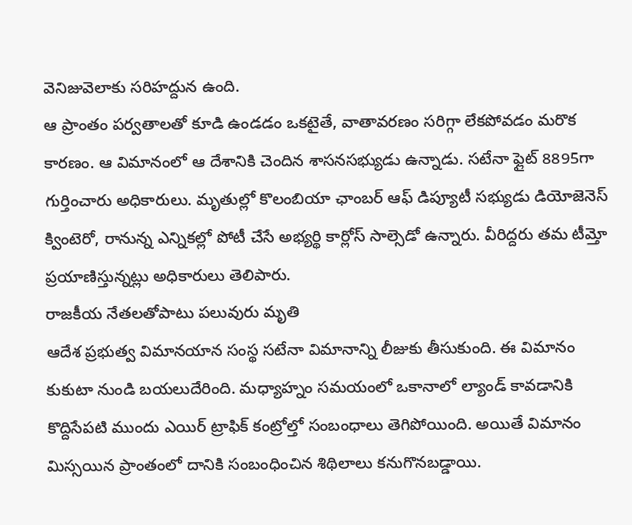వెనిజువెలాకు సరిహద్దున ఉంది.
ఆ ప్రాంతం పర్వతాలతో కూడి ఉండడం ఒకటైతే, వాతావరణం సరిగ్గా లేకపోవడం మరొక కారణం. ఆ విమానంలో ఆ దేశానికి చెందిన శాసనసభ్యుడు ఉన్నాడు. సటేనా ఫ్లైట్ 8895గా గుర్తించారు అధికారులు. మృతుల్లో కొలంబియా ఛాంబర్ ఆఫ్ డిప్యూటీ సభ్యుడు డియోజెనెస్ క్వింటెరో, రానున్న ఎన్నికల్లో పోటీ చేసే అభ్యర్థి కార్లోస్ సాల్సెడో ఉన్నారు. వీరిద్దరు తమ టీమ్తో ప్రయాణిస్తున్నట్లు అధికారులు తెలిపారు.
రాజకీయ నేతలతోపాటు పలువురు మృతి
ఆదేశ ప్రభుత్వ విమానయాన సంస్థ సటేనా విమానాన్ని లీజుకు తీసుకుంది. ఈ విమానం కుకుటా నుండి బయలుదేరింది. మధ్యాహ్నం సమయంలో ఒకానాలో ల్యాండ్ కావడానికి కొద్దిసేపటి ముందు ఎయిర్ ట్రాఫిక్ కంట్రోల్తో సంబంధాలు తెగిపోయింది. అయితే విమానం మిస్సయిన ప్రాంతంలో దానికి సంబంధించిన శిథిలాలు కనుగొనబడ్డాయి.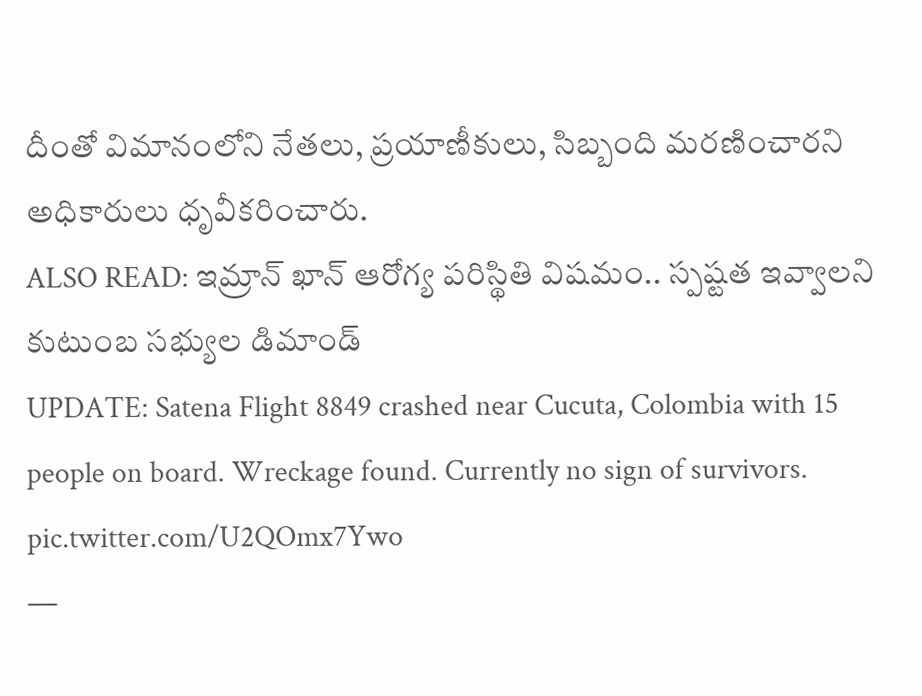దీంతో విమానంలోని నేతలు, ప్రయాణీకులు, సిబ్బంది మరణించారని అధికారులు ధృవీకరించారు.
ALSO READ: ఇమ్రాన్ ఖాన్ ఆరోగ్య పరిస్థితి విషమం.. స్పష్టత ఇవ్వాలని కుటుంబ సభ్యుల డిమాండ్
UPDATE: Satena Flight 8849 crashed near Cucuta, Colombia with 15 people on board. Wreckage found. Currently no sign of survivors. pic.twitter.com/U2QOmx7Ywo
—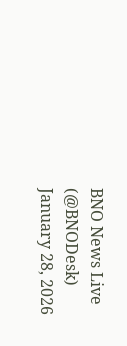BNO News Live (@BNODesk) January 28, 2026